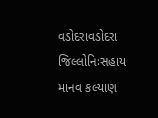વડોદરાવડોદરા જિલ્લોનિઃસહાય માનવ કલ્યાણ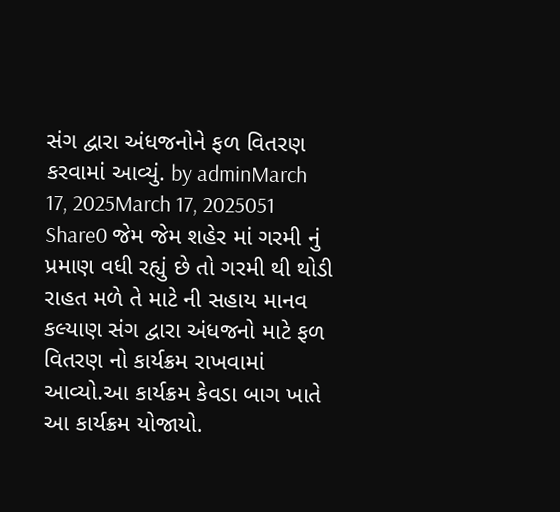સંગ દ્વારા અંધજનોને ફળ વિતરણ કરવામાં આવ્યું. by adminMarch 17, 2025March 17, 2025051 Share0 જેમ જેમ શહેર માં ગરમી નું પ્રમાણ વધી રહ્યું છે તો ગરમી થી થોડી રાહત મળે તે માટે ની સહાય માનવ કલ્યાણ સંગ દ્વારા અંધજનો માટે ફળ વિતરણ નો કાર્યક્રમ રાખવામાં આવ્યો.આ કાર્યક્રમ કેવડા બાગ ખાતે આ કાર્યક્રમ યોજાયો.